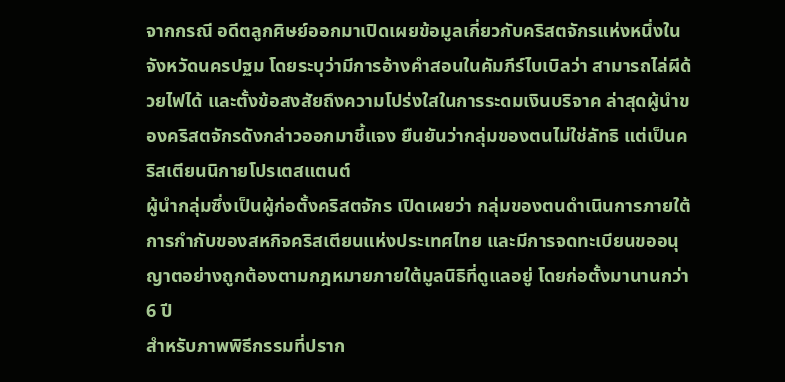จากกรณี อดีตลูกศิษย์ออกมาเปิดเผยข้อมูลเกี่ยวกับคริสตจักรแห่งหนึ่งในจังหวัดนครปฐม โดยระบุว่ามีการอ้างคำสอนในคัมภีร์ไบเบิลว่า สามารถไล่ผีด้วยไฟได้ และตั้งข้อสงสัยถึงความโปร่งใสในการระดมเงินบริจาค ล่าสุดผู้นำของคริสตจักรดังกล่าวออกมาชี้แจง ยืนยันว่ากลุ่มของตนไม่ใช่ลัทธิ แต่เป็นคริสเตียนนิกายโปรเตสแตนต์
ผู้นำกลุ่มซึ่งเป็นผู้ก่อตั้งคริสตจักร เปิดเผยว่า กลุ่มของตนดำเนินการภายใต้การกำกับของสหกิจคริสเตียนแห่งประเทศไทย และมีการจดทะเบียนขออนุญาตอย่างถูกต้องตามกฎหมายภายใต้มูลนิธิที่ดูแลอยู่ โดยก่อตั้งมานานกว่า 6 ปี
สำหรับภาพพิธีกรรมที่ปราก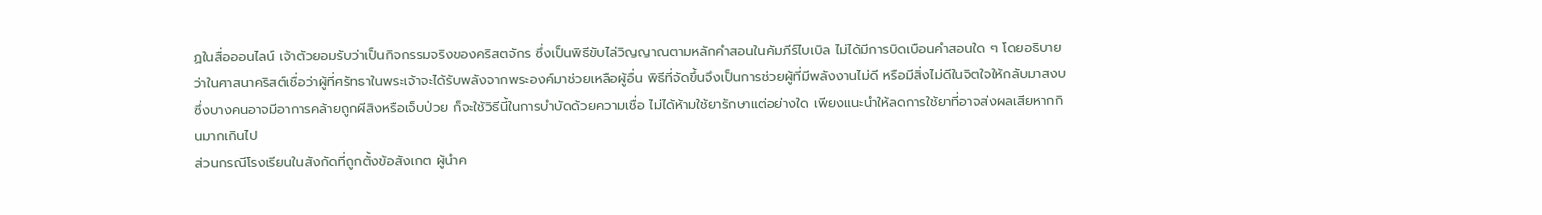ฏในสื่อออนไลน์ เจ้าตัวยอมรับว่าเป็นกิจกรรมจริงของคริสตจักร ซึ่งเป็นพิธีขับไล่วิญญาณตามหลักคำสอนในคัมภีร์ไบเบิล ไม่ได้มีการบิดเบือนคำสอนใด ๆ โดยอธิบายว่าในศาสนาคริสต์เชื่อว่าผู้ที่ศรัทธาในพระเจ้าจะได้รับพลังจากพระองค์มาช่วยเหลือผู้อื่น พิธีที่จัดขึ้นจึงเป็นการช่วยผู้ที่มีพลังงานไม่ดี หรือมีสิ่งไม่ดีในจิตใจให้กลับมาสงบ ซึ่งบางคนอาจมีอาการคล้ายถูกผีสิงหรือเจ็บป่วย ก็จะใช้วิธีนี้ในการบำบัดด้วยความเชื่อ ไม่ได้ห้ามใช้ยารักษาแต่อย่างใด เพียงแนะนำให้ลดการใช้ยาที่อาจส่งผลเสียหากกินมากเกินไป
ส่วนกรณีโรงเรียนในสังกัดที่ถูกตั้งข้อสังเกต ผู้นำค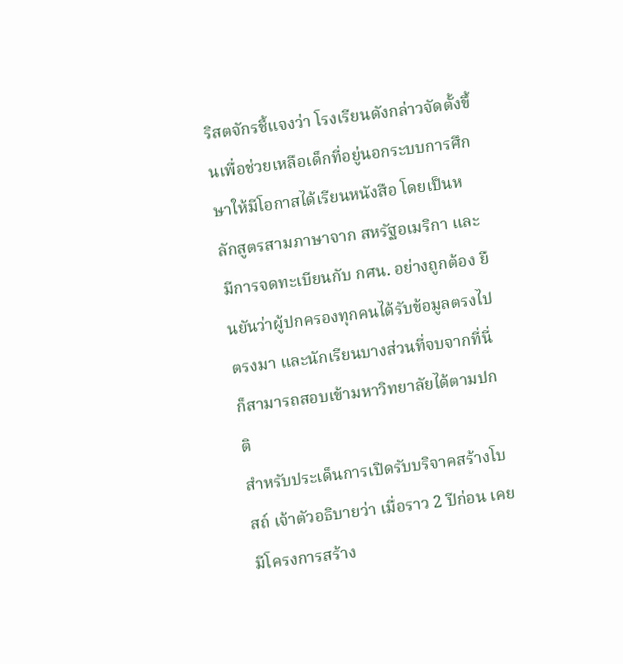ริสตจักรชี้แจงว่า โรงเรียนดังกล่าวจัดตั้งขึ้นเพื่อช่วยเหลือเด็กที่อยู่นอกระบบการศึกษาให้มีโอกาสได้เรียนหนังสือ โดยเป็นหลักสูตรสามภาษาจาก สหรัฐอเมริกา และมีการจดทะเบียนกับ กศน. อย่างถูกต้อง ยืนยันว่าผู้ปกครองทุกคนได้รับข้อมูลตรงไปตรงมา และนักเรียนบางส่วนที่จบจากที่นี่ก็สามารถสอบเข้ามหาวิทยาลัยได้ตามปกติ
สำหรับประเด็นการเปิดรับบริจาคสร้างโบสถ์ เจ้าตัวอธิบายว่า เมื่อราว 2 ปีก่อน เคยมีโครงการสร้าง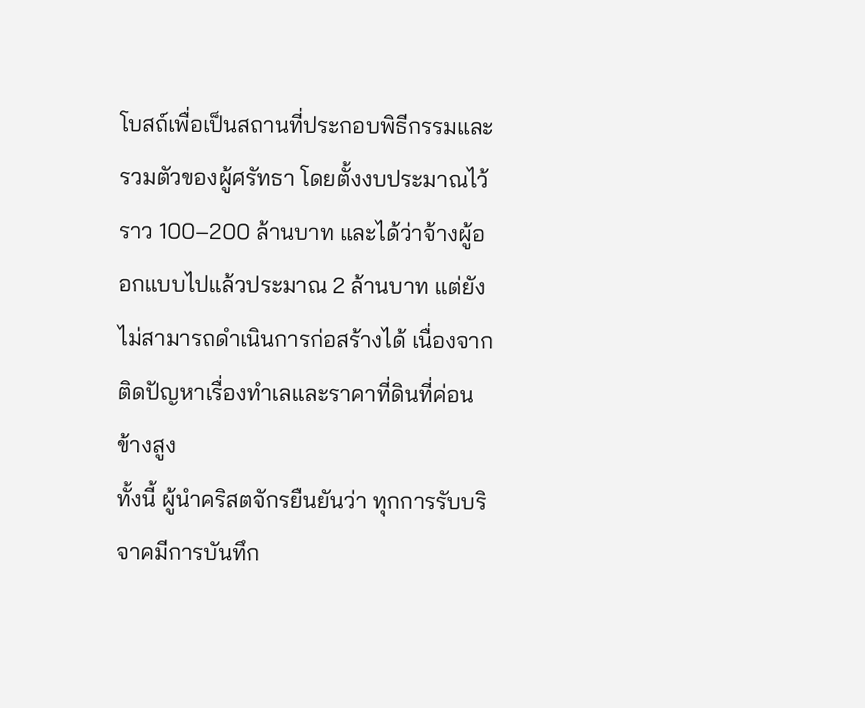โบสถ์เพื่อเป็นสถานที่ประกอบพิธีกรรมและรวมตัวของผู้ศรัทธา โดยตั้งงบประมาณไว้ราว 100–200 ล้านบาท และได้ว่าจ้างผู้ออกแบบไปแล้วประมาณ 2 ล้านบาท แต่ยังไม่สามารถดำเนินการก่อสร้างได้ เนื่องจากติดปัญหาเรื่องทำเลและราคาที่ดินที่ค่อนข้างสูง
ทั้งนี้ ผู้นำคริสตจักรยืนยันว่า ทุกการรับบริจาคมีการบันทึก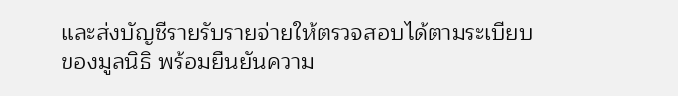และส่งบัญชีรายรับรายจ่ายให้ตรวจสอบได้ตามระเบียบของมูลนิธิ พร้อมยืนยันความ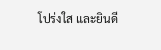โปร่งใส และยินดี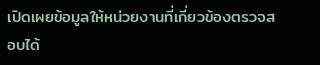เปิดเผยข้อมูลให้หน่วยงานที่เกี่ยวข้องตรวจสอบได้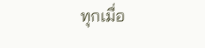ทุกเมื่อ